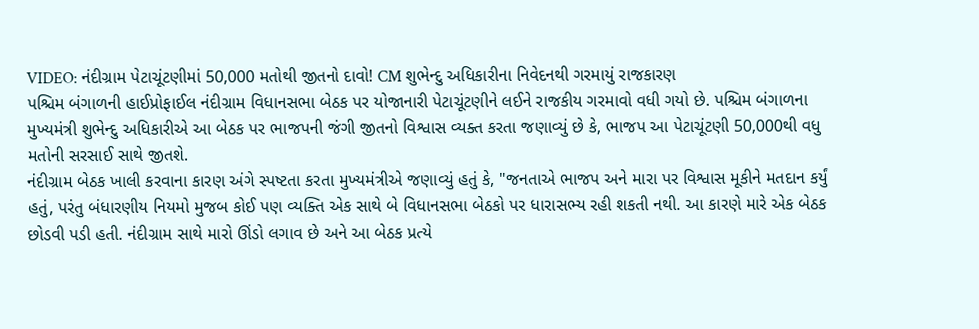VIDEO: નંદીગ્રામ પેટાચૂંટણીમાં 50,000 મતોથી જીતનો દાવો! CM શુભેન્દુ અધિકારીના નિવેદનથી ગરમાયું રાજકારણ
પશ્ચિમ બંગાળની હાઈપ્રોફાઈલ નંદીગ્રામ વિધાનસભા બેઠક પર યોજાનારી પેટાચૂંટણીને લઈને રાજકીય ગરમાવો વધી ગયો છે. પશ્ચિમ બંગાળના મુખ્યમંત્રી શુભેન્દુ અધિકારીએ આ બેઠક પર ભાજપની જંગી જીતનો વિશ્વાસ વ્યક્ત કરતા જણાવ્યું છે કે, ભાજપ આ પેટાચૂંટણી 50,000થી વધુ મતોની સરસાઈ સાથે જીતશે.
નંદીગ્રામ બેઠક ખાલી કરવાના કારણ અંગે સ્પષ્ટતા કરતા મુખ્યમંત્રીએ જણાવ્યું હતું કે, "જનતાએ ભાજપ અને મારા પર વિશ્વાસ મૂકીને મતદાન કર્યું હતું, પરંતુ બંધારણીય નિયમો મુજબ કોઈ પણ વ્યક્તિ એક સાથે બે વિધાનસભા બેઠકો પર ધારાસભ્ય રહી શકતી નથી. આ કારણે મારે એક બેઠક છોડવી પડી હતી. નંદીગ્રામ સાથે મારો ઊંડો લગાવ છે અને આ બેઠક પ્રત્યે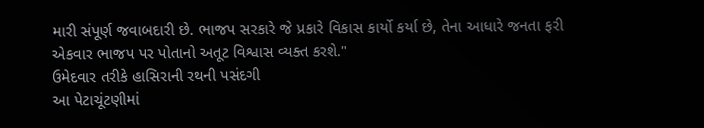મારી સંપૂર્ણ જવાબદારી છે. ભાજપ સરકારે જે પ્રકારે વિકાસ કાર્યો કર્યા છે, તેના આધારે જનતા ફરી એકવાર ભાજપ પર પોતાનો અતૂટ વિશ્વાસ વ્યક્ત કરશે."
ઉમેદવાર તરીકે હાસિરાની રથની પસંદગી
આ પેટાચૂંટણીમાં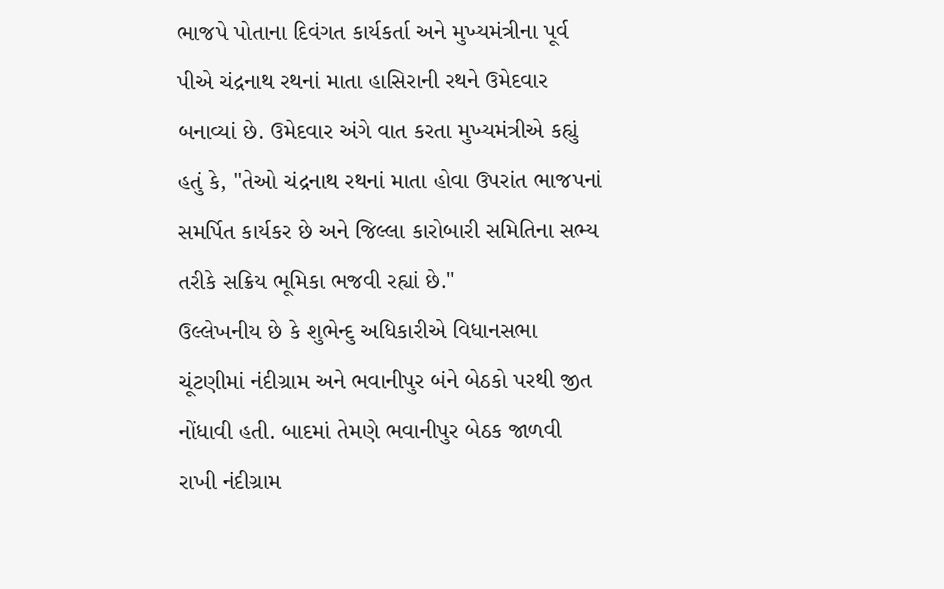ભાજપે પોતાના દિવંગત કાર્યકર્તા અને મુખ્યમંત્રીના પૂર્વ પીએ ચંદ્રનાથ રથનાં માતા હાસિરાની રથને ઉમેદવાર બનાવ્યાં છે. ઉમેદવાર અંગે વાત કરતા મુખ્યમંત્રીએ કહ્યું હતું કે, "તેઓ ચંદ્રનાથ રથનાં માતા હોવા ઉપરાંત ભાજપનાં સમર્પિત કાર્યકર છે અને જિલ્લા કારોબારી સમિતિના સભ્ય તરીકે સક્રિય ભૂમિકા ભજવી રહ્યાં છે."
ઉલ્લેખનીય છે કે શુભેન્દુ અધિકારીએ વિધાનસભા ચૂંટણીમાં નંદીગ્રામ અને ભવાનીપુર બંને બેઠકો પરથી જીત નોંધાવી હતી. બાદમાં તેમણે ભવાનીપુર બેઠક જાળવી રાખી નંદીગ્રામ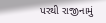પરથી રાજીનામું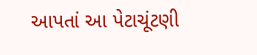આપતાં આ પેટાચૂંટણી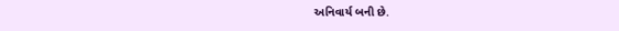અનિવાર્ય બની છે.